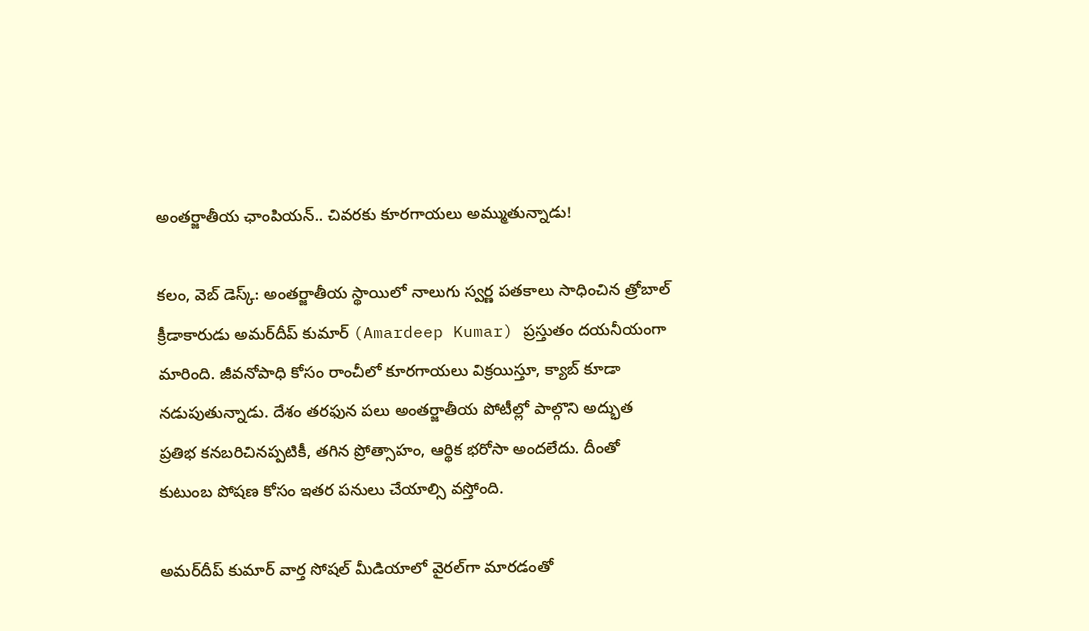అంతర్జాతీయ ఛాంపియన్‌.. చివరకు కూరగాయలు అమ్ముతున్నాడు!

కలం, వెబ్ డెస్క్: అంతర్జాతీయ స్థాయిలో నాలుగు స్వర్ణ పతకాలు సాధించిన త్రోబాల్‌ క్రీడాకారుడు అమర్‌దీప్‌ కుమార్‌ (Amardeep Kumar) ప్రస్తుతం దయనీయంగా మారింది. జీవనోపాధి కోసం రాంచీలో కూరగాయలు విక్రయిస్తూ, క్యాబ్‌ కూడా నడుపుతున్నాడు. దేశం తరఫున పలు అంతర్జాతీయ పోటీల్లో పాల్గొని అద్భుత ప్రతిభ కనబరిచినప్పటికీ, తగిన ప్రోత్సాహం, ఆర్థిక భరోసా అందలేదు. దీంతో కుటుంబ పోషణ కోసం ఇతర పనులు చేయాల్సి వస్తోంది.

అమర్‌దీప్‌ కుమార్‌ వార్త సోషల్ మీడియాలో వైరల్‌గా మారడంతో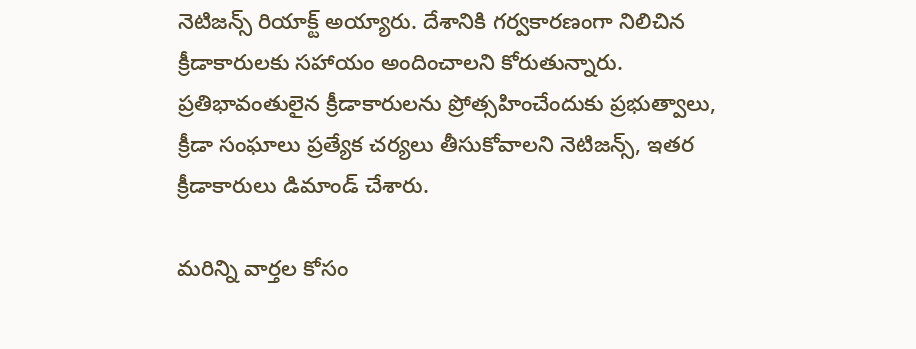నెటిజన్స్ రియాక్ట్ అయ్యారు. దేశానికి గర్వకారణంగా నిలిచిన క్రీడాకారులకు సహాయం అందించాలని కోరుతున్నారు. ప్రతిభావంతులైన క్రీడాకారులను ప్రోత్సహించేందుకు ప్రభుత్వాలు, క్రీడా సంఘాలు ప్రత్యేక చర్యలు తీసుకోవాలని నెటిజన్స్, ఇతర క్రీడాకారులు డిమాండ్ చేశారు.

మ‌రిన్ని వార్త‌ల కోసం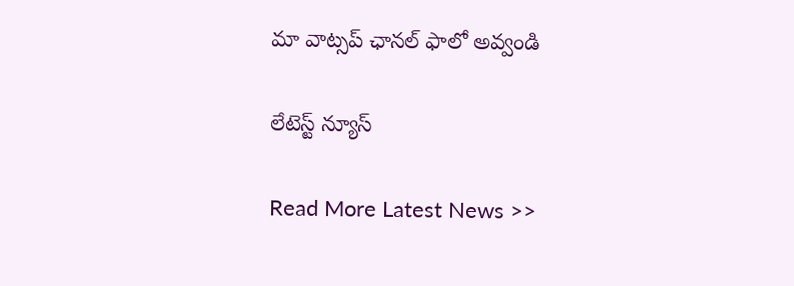మా వాట్స‌ప్ ఛాన‌ల్ ఫాలో అవ్వండి

లేటెస్ట్ న్యూస్‌

Read More Latest News >>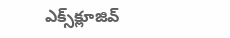ఎక్స్‌క్లూజివ్‌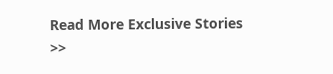Read More Exclusive Stories >>